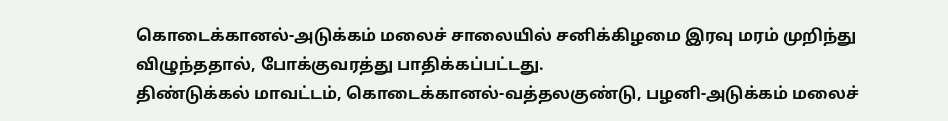கொடைக்கானல்-அடுக்கம் மலைச் சாலையில் சனிக்கிழமை இரவு மரம் முறிந்து விழுந்ததால், போக்குவரத்து பாதிக்கப்பட்டது.
திண்டுக்கல் மாவட்டம், கொடைக்கானல்-வத்தலகுண்டு, பழனி-அடுக்கம் மலைச்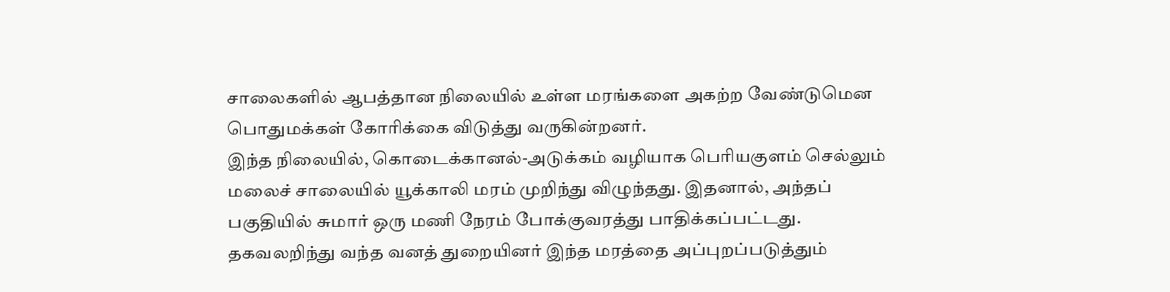சாலைகளில் ஆபத்தான நிலையில் உள்ள மரங்களை அகற்ற வேண்டுமென பொதுமக்கள் கோரிக்கை விடுத்து வருகின்றனர்.
இந்த நிலையில், கொடைக்கானல்-அடுக்கம் வழியாக பெரியகுளம் செல்லும் மலைச் சாலையில் யூக்காலி மரம் முறிந்து விழுந்தது. இதனால், அந்தப் பகுதியில் சுமார் ஒரு மணி நேரம் போக்குவரத்து பாதிக்கப்பட்டது. தகவலறிந்து வந்த வனத் துறையினர் இந்த மரத்தை அப்புறப்படுத்தும்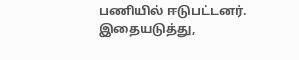பணியில் ஈடுபட்டனர். இதையடுத்து,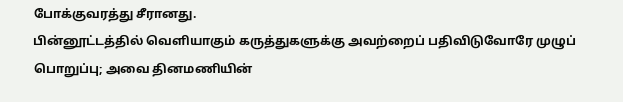போக்குவரத்து சீரானது.
பின்னூட்டத்தில் வெளியாகும் கருத்துகளுக்கு அவற்றைப் பதிவிடுவோரே முழுப் பொறுப்பு; அவை தினமணியின்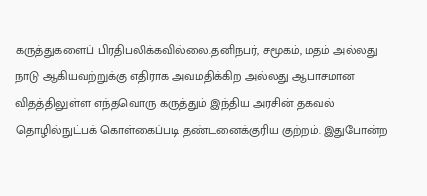கருத்துகளைப் பிரதிபலிக்கவில்லை.தனிநபர், சமூகம், மதம் அல்லது நாடு ஆகியவற்றுக்கு எதிராக அவமதிக்கிற அல்லது ஆபாசமான விதத்திலுள்ள எந்தவொரு கருத்தும் இந்திய அரசின் தகவல் தொழில்நுட்பக் கொள்கைப்படி தண்டனைக்குரிய குற்றம். இதுபோன்ற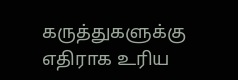கருத்துகளுக்கு எதிராக உரிய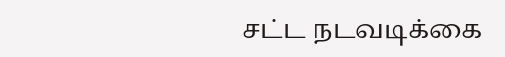சட்ட நடவடிக்கை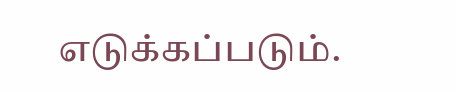எடுக்கப்படும்.